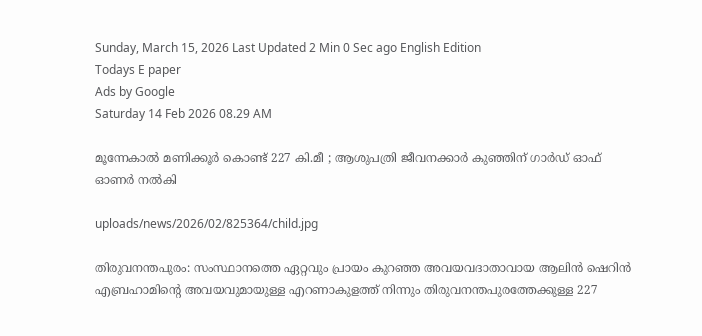Sunday, March 15, 2026 Last Updated 2 Min 0 Sec ago English Edition
Todays E paper
Ads by Google
Saturday 14 Feb 2026 08.29 AM

മൂന്നേകാല്‍ മണിക്കൂര്‍ കൊണ്ട് 227 കി.മീ ; ആശുപത്രി ജീവനക്കാര്‍ കുഞ്ഞിന് ഗാര്‍ഡ് ഓഫ് ഓണര്‍ നല്‍കി

uploads/news/2026/02/825364/child.jpg

തിരുവനന്തപുരം: സംസ്ഥാനത്തെ ഏറ്റവും പ്രായം കുറഞ്ഞ അവയവദാതാവായ ആലിന്‍ ഷെറിന്‍ എബ്രഹാമിന്റെ അവയവുമായുള്ള എറണാകുളത്ത് നിന്നും തിരുവനന്തപുരത്തേക്കുള്ള 227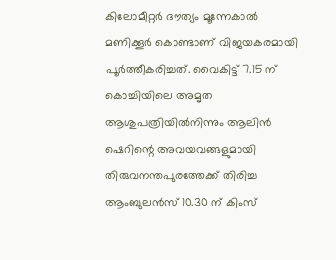കിലോമീറ്റര്‍ ദൗത്യം മൂന്നേകാല്‍ മണിക്കൂര്‍ കൊണ്ടാണ് വിജയകരമായി പൂര്‍ത്തീകരിച്ചത്. വൈകിട്ട് 7.15 ന് കൊച്ചിയിലെ അമൃത ആശുപത്രിയില്‍നിന്നും ആലിന്‍ ഷെറിന്റെ അവയവങ്ങളുമായി തിരുവനന്തപുരത്തേക്ക് തിരിച്ച ആംബുലന്‍സ് 10.30 ന് കിംസ്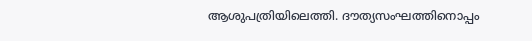ആശുപത്രിയിലെത്തി. ദൗത്യസംഘത്തിനൊപ്പം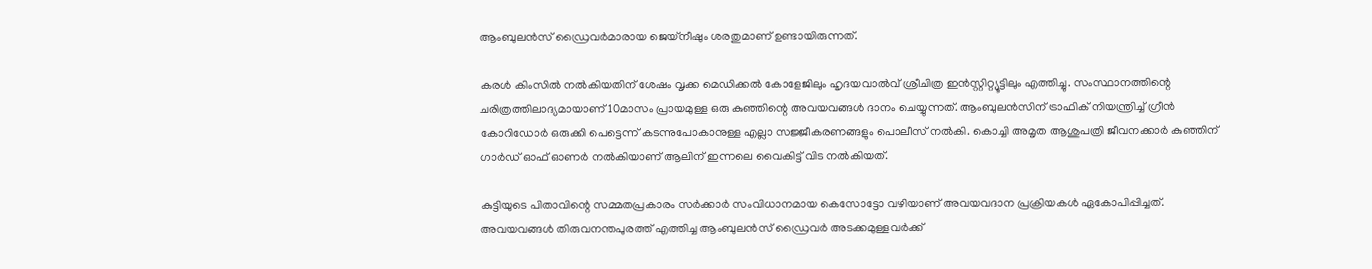ആംബുലന്‍സ് ഡ്രൈവര്‍മാരായ ജെയ്നീഷും ശരതുമാണ് ഉണ്ടായിരുന്നത്.

കരള്‍ കിംസില്‍ നല്‍കിയതിന് ശേഷം വൃക്ക മെഡിക്കല്‍ കോളേജിലും ഹൃദയവാല്‍വ് ശ്രീചിത്ര ഇന്‍സ്റ്റിറ്റ്യൂട്ടിലും എത്തിച്ചു. സംസ്ഥാനത്തിന്റെ ചരിത്രത്തിലാദ്യമായാണ് 10മാസം പ്രായമുള്ള ഒരു കുഞ്ഞിന്റെ അവയവങ്ങള്‍ ദാനം ചെയ്യുന്നത്. ആംബുലന്‍സിന് ട്രാഫിക് നിയന്ത്രിച്ച് ഗ്രീന്‍ കോറിഡോര്‍ ഒരുക്കി പെട്ടെന്ന് കടന്നുപോകാനുള്ള എല്ലാ സജ്ജീകരണങ്ങളും പൊലീസ് നല്‍കി. കൊച്ചി അമൃത ആശുപത്രി ജീവനക്കാര്‍ കുഞ്ഞിന് ഗാര്‍ഡ് ഓഫ് ഓണര്‍ നല്‍കിയാണ് ആലിന് ഇന്നലെ വൈകിട്ട് വിട നല്‍കിയത്.

കുട്ടിയുടെ പിതാവിന്റെ സമ്മതപ്രകാരം സര്‍ക്കാര്‍ സംവിധാനമായ കെസോട്ടോ വഴിയാണ് അവയവദാന പ്രക്രിയകള്‍ ഏകോപിപ്പിച്ചത്. അവയവങ്ങള്‍ തിരുവനന്തപുരത്ത് എത്തിച്ച ആംബുലന്‍സ് ഡ്രൈവര്‍ അടക്കമുള്ളവര്‍ക്ക്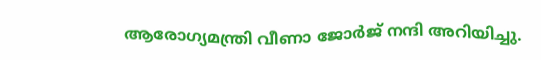ആരോഗ്യമന്ത്രി വീണാ ജോര്‍ജ് നന്ദി അറിയിച്ചു.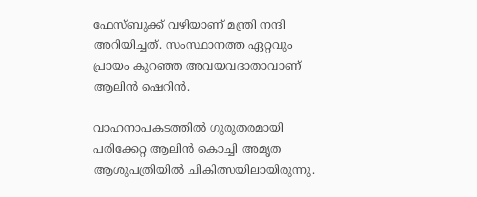ഫേസ്ബുക്ക് വഴിയാണ് മന്ത്രി നന്ദി അറിയിച്ചത്. സംസ്ഥാനത്ത ഏറ്റവും പ്രായം കുറഞ്ഞ അവയവദാതാവാണ് ആലിന്‍ ഷെറിന്‍.

വാഹനാപകടത്തില്‍ ഗുരുതരമായി പരിക്കേറ്റ ആലിന്‍ കൊച്ചി അമൃത ആശുപത്രിയില്‍ ചികിത്സയിലായിരുന്നു.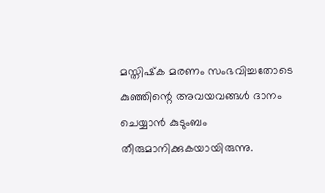മസ്തിഷ്‌ക മരണം സംഭവിച്ചതോടെ കുഞ്ഞിന്റെ അവയവങ്ങള്‍ ദാനം ചെയ്യാന്‍ കുടുംബം തീരുമാനിക്കുകയായിരുന്നു.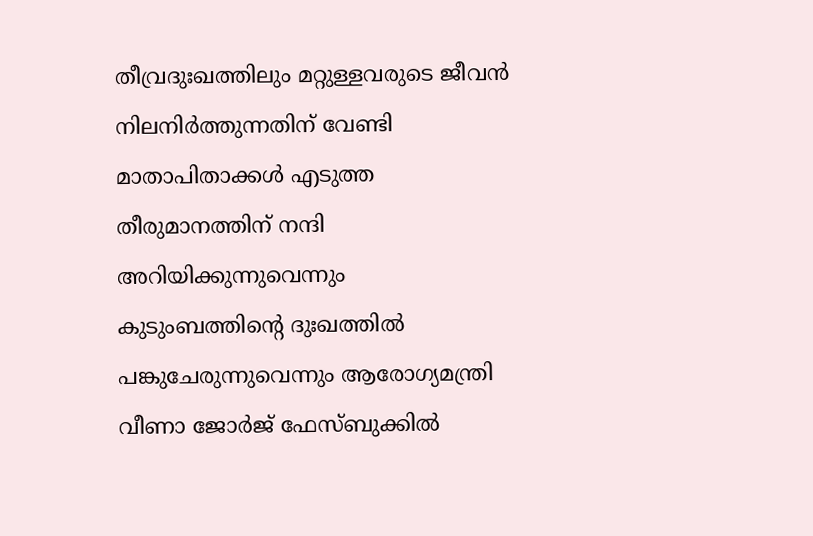തീവ്രദുഃഖത്തിലും മറ്റുള്ളവരുടെ ജീവന്‍ നിലനിര്‍ത്തുന്നതിന് വേണ്ടി മാതാപിതാക്കള്‍ എടുത്ത തീരുമാനത്തിന് നന്ദി അറിയിക്കുന്നുവെന്നും കുടുംബത്തിന്റെ ദുഃഖത്തില്‍ പങ്കുചേരുന്നുവെന്നും ആരോഗ്യമന്ത്രി വീണാ ജോര്‍ജ് ഫേസ്ബുക്കില്‍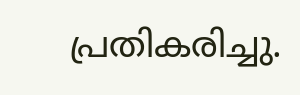പ്രതികരിച്ചു.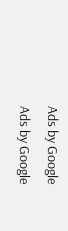Ads by Google
Ads by Google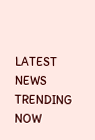LATEST NEWS
TRENDING NOW